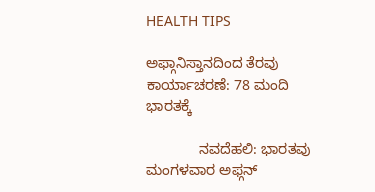HEALTH TIPS

ಅಫ್ಗಾನಿಸ್ತಾನದಿಂದ ತೆರವು ಕಾರ್ಯಾಚರಣೆ: 78 ಮಂದಿ ಭಾರತಕ್ಕೆ

             ನವದೆಹಲಿ: ಭಾರತವು ಮಂಗಳವಾರ ಅಫ್ಗನ್‌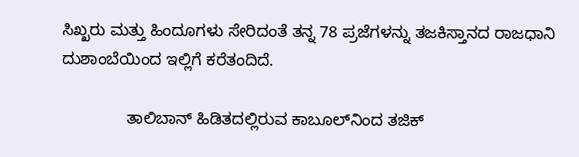ಸಿಖ್ಖರು ಮತ್ತು ಹಿಂದೂಗಳು ಸೇರಿದಂತೆ ತನ್ನ 78 ಪ್ರಜೆಗಳನ್ನು ತಜಕಿಸ್ತಾನದ ರಾಜಧಾನಿ ದುಶಾಂಬೆಯಿಂದ ಇಲ್ಲಿಗೆ ಕರೆತಂದಿದೆ.

              ತಾಲಿಬಾನ್‌ ಹಿಡಿತದಲ್ಲಿರುವ ಕಾಬೂಲ್‌ನಿಂದ ತಜಿಕ್‌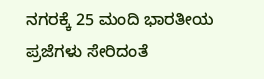ನಗರಕ್ಕೆ 25 ಮಂದಿ ಭಾರತೀಯ ಪ್ರಜೆಗಳು ಸೇರಿದಂತೆ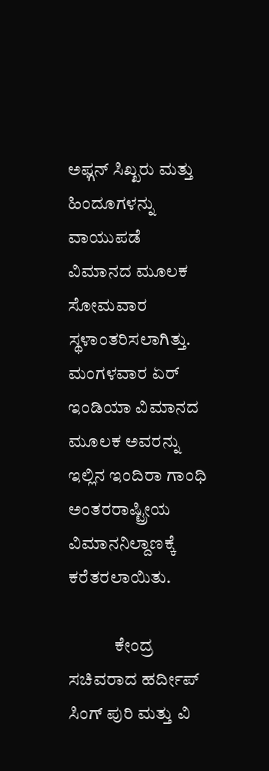ಅಫ್ಗನ್‌ ಸಿಖ್ಖರು ಮತ್ತು ಹಿಂದೂಗಳನ್ನು ವಾಯುಪಡೆ ವಿಮಾನದ ಮೂಲಕ ಸೋಮವಾರ ಸ್ಥಳಾಂತರಿಸಲಾಗಿತ್ತು. ಮಂಗಳವಾರ ಏರ್ ಇಂಡಿಯಾ ವಿಮಾನದ ಮೂಲಕ ಅವರನ್ನು ಇಲ್ಲಿನ ಇಂದಿರಾ ಗಾಂಧಿ ಅಂತರರಾಷ್ಟ್ರೀಯ ವಿಮಾನನಿಲ್ದಾಣಕ್ಕೆ ಕರೆತರಲಾಯಿತು.

             ಕೇಂದ್ರ ಸಚಿವರಾದ ಹರ್ದೀಪ್ ಸಿಂಗ್ ಪುರಿ ಮತ್ತು ವಿ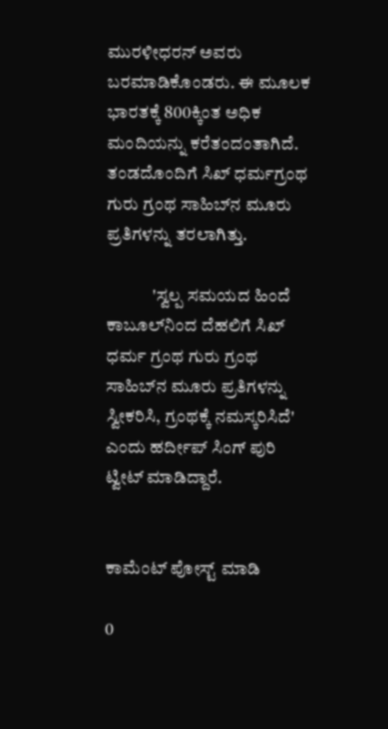ಮುರಳೀಧರನ್ ಅವರು ಬರಮಾಡಿಕೊಂಡರು. ಈ ಮೂಲಕ ಭಾರತಕ್ಕೆ 800ಕ್ಕಿಂತ ಅಧಿಕ ಮಂದಿಯನ್ನು ಕರೆತಂದಂತಾಗಿದೆ. ತಂಡದೊಂದಿಗೆ ಸಿಖ್ ಧರ್ಮಗ್ರಂಥ ಗುರು ಗ್ರಂಥ ಸಾಹಿಬ್‌ನ ಮೂರು ಪ್ರತಿಗಳನ್ನು ತರಲಾಗಿತ್ತು.

             'ಸ್ವಲ್ಪ ಸಮಯದ ಹಿಂದೆ ಕಾಬೂಲ್‌ನಿಂದ ದೆಹಲಿಗೆ ಸಿಖ್‌ ಧರ್ಮ ಗ್ರಂಥ ಗುರು ಗ್ರಂಥ ಸಾಹಿಬ್‌ನ ಮೂರು ಪ್ರತಿಗಳನ್ನು ಸ್ವೀಕರಿಸಿ, ಗ್ರಂಥಕ್ಕೆ ನಮಸ್ಕರಿಸಿದೆ' ಎಂದು ಹರ್ದೀಪ್‌ ಸಿಂಗ್‌ ಪುರಿ ಟ್ವೀಟ್ ಮಾಡಿದ್ದಾರೆ.


ಕಾಮೆಂಟ್‌‌ ಪೋಸ್ಟ್‌ ಮಾಡಿ

0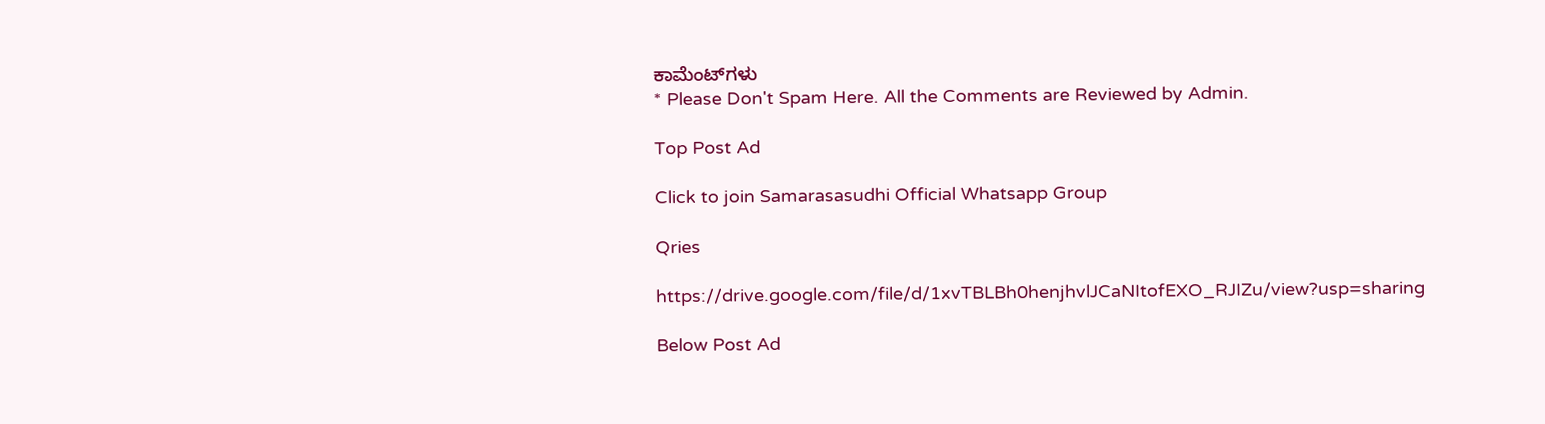ಕಾಮೆಂಟ್‌ಗಳು
* Please Don't Spam Here. All the Comments are Reviewed by Admin.

Top Post Ad

Click to join Samarasasudhi Official Whatsapp Group

Qries

https://drive.google.com/file/d/1xvTBLBh0henjhvlJCaNItofEXO_RJIZu/view?usp=sharing

Below Post Ad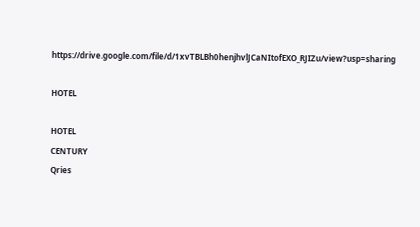https://drive.google.com/file/d/1xvTBLBh0henjhvlJCaNItofEXO_RJIZu/view?usp=sharing

HOTEL

HOTEL
CENTURY
Qries